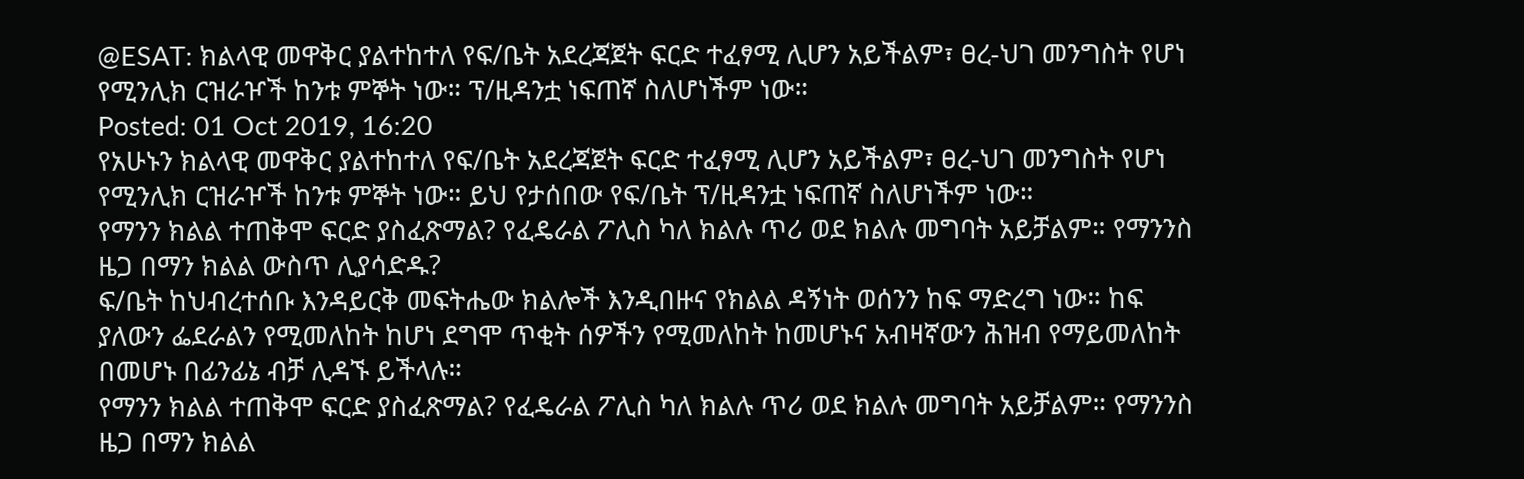@ESAT: ክልላዊ መዋቅር ያልተከተለ የፍ/ቤት አደረጃጀት ፍርድ ተፈፃሚ ሊሆን አይችልም፣ ፀረ-ህገ መንግስት የሆነ የሚንሊክ ርዝራዦች ከንቱ ምኞት ነው። ፕ/ዚዳንቷ ነፍጠኛ ስለሆነችም ነው።
Posted: 01 Oct 2019, 16:20
የአሁኑን ክልላዊ መዋቅር ያልተከተለ የፍ/ቤት አደረጃጀት ፍርድ ተፈፃሚ ሊሆን አይችልም፣ ፀረ-ህገ መንግስት የሆነ የሚንሊክ ርዝራዦች ከንቱ ምኞት ነው። ይህ የታሰበው የፍ/ቤት ፕ/ዚዳንቷ ነፍጠኛ ስለሆነችም ነው።
የማንን ክልል ተጠቅሞ ፍርድ ያስፈጽማል? የፈዴራል ፖሊስ ካለ ክልሉ ጥሪ ወደ ክልሉ መግባት አይቻልም። የማንንስ ዜጋ በማን ክልል ውስጥ ሊያሳድዱ?
ፍ/ቤት ከህብረተሰቡ እንዳይርቅ መፍትሔው ክልሎች እንዲበዙና የክልል ዳኝነት ወሰንን ከፍ ማድረግ ነው። ከፍ ያለውን ፌደራልን የሚመለከት ከሆነ ደግሞ ጥቂት ሰዎችን የሚመለከት ከመሆኑና አብዛኛውን ሕዝብ የማይመለከት በመሆኑ በፊንፊኔ ብቻ ሊዳኙ ይችላሉ።
የማንን ክልል ተጠቅሞ ፍርድ ያስፈጽማል? የፈዴራል ፖሊስ ካለ ክልሉ ጥሪ ወደ ክልሉ መግባት አይቻልም። የማንንስ ዜጋ በማን ክልል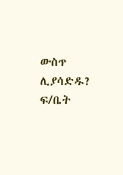ውስጥ ሊያሳድዱ?
ፍ/ቤት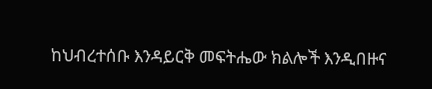ከህብረተሰቡ እንዳይርቅ መፍትሔው ክልሎች እንዲበዙና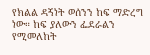የክልል ዳኝነት ወሰንን ከፍ ማድረግ ነው። ከፍ ያለውን ፌደራልን የሚመለከት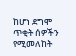ከሆነ ደግሞ ጥቂት ሰዎችን የሚመለከት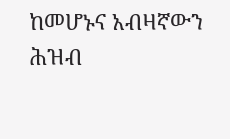ከመሆኑና አብዛኛውን ሕዝብ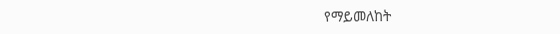የማይመለከት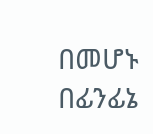በመሆኑ በፊንፊኔ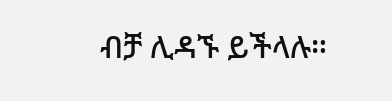ብቻ ሊዳኙ ይችላሉ።